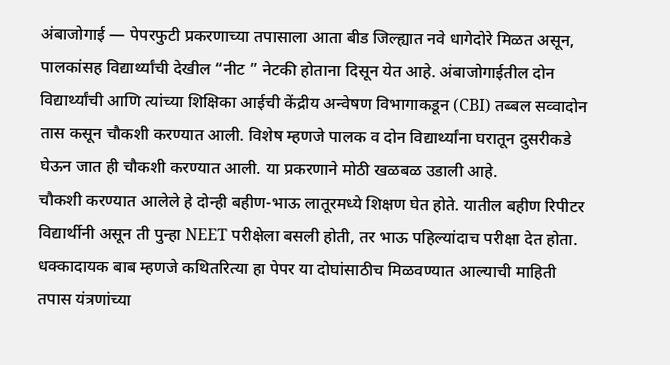अंबाजोगाई — पेपरफुटी प्रकरणाच्या तपासाला आता बीड जिल्ह्यात नवे धागेदोरे मिळत असून, पालकांसह विद्यार्थ्यांची देखील “नीट ” नेटकी होताना दिसून येत आहे. अंबाजोगाईतील दोन विद्यार्थ्यांची आणि त्यांच्या शिक्षिका आईची केंद्रीय अन्वेषण विभागाकडून (CBI) तब्बल सव्वादोन तास कसून चौकशी करण्यात आली. विशेष म्हणजे पालक व दोन विद्यार्थ्यांना घरातून दुसरीकडे घेऊन जात ही चौकशी करण्यात आली. या प्रकरणाने मोठी खळबळ उडाली आहे.
चौकशी करण्यात आलेले हे दोन्ही बहीण-भाऊ लातूरमध्ये शिक्षण घेत होते. यातील बहीण रिपीटर विद्यार्थीनी असून ती पुन्हा NEET परीक्षेला बसली होती, तर भाऊ पहिल्यांदाच परीक्षा देत होता. धक्कादायक बाब म्हणजे कथितरित्या हा पेपर या दोघांसाठीच मिळवण्यात आल्याची माहिती तपास यंत्रणांच्या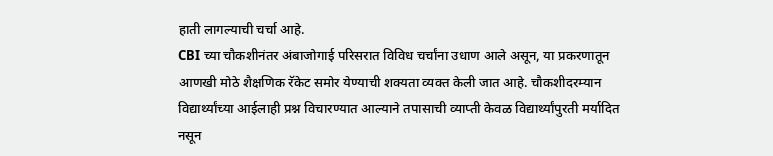हाती लागल्याची चर्चा आहे.
CBI च्या चौकशीनंतर अंबाजोगाई परिसरात विविध चर्चांना उधाण आले असून, या प्रकरणातून आणखी मोठे शैक्षणिक रॅकेट समोर येण्याची शक्यता व्यक्त केली जात आहे. चौकशीदरम्यान विद्यार्थ्यांच्या आईलाही प्रश्न विचारण्यात आल्याने तपासाची व्याप्ती केवळ विद्यार्थ्यांपुरती मर्यादित नसून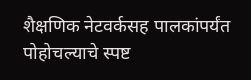शैक्षणिक नेटवर्कसह पालकांपर्यंत पोहोचल्याचे स्पष्ट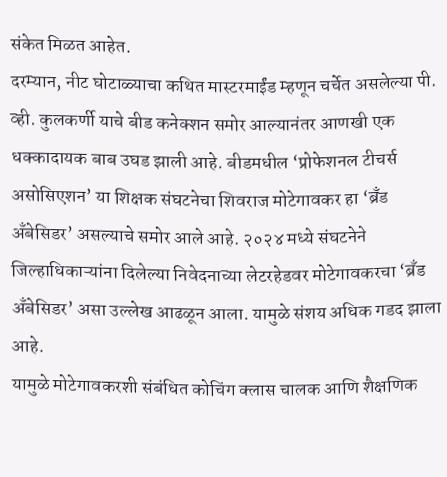संकेत मिळत आहेत.
दरम्यान, नीट घोटाळ्याचा कथित मास्टरमाईंड म्हणून चर्चेत असलेल्या पी. व्ही. कुलकर्णी याचे बीड कनेक्शन समोर आल्यानंतर आणखी एक धक्कादायक बाब उघड झाली आहे. बीडमधील ‘प्रोफेशनल टीचर्स असोसिएशन’ या शिक्षक संघटनेचा शिवराज मोटेगावकर हा ‘ब्रँड अँबेसिडर’ असल्याचे समोर आले आहे. २०२४ मध्ये संघटनेने जिल्हाधिकाऱ्यांना दिलेल्या निवेदनाच्या लेटरहेडवर मोटेगावकरचा ‘ब्रँड अँबेसिडर’ असा उल्लेख आढळून आला. यामुळे संशय अधिक गडद झाला आहे.
यामुळे मोटेगावकरशी संबंधित कोचिंग क्लास चालक आणि शैक्षणिक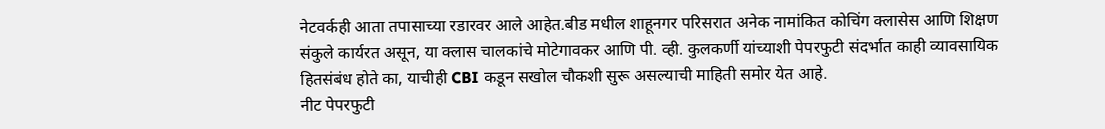नेटवर्कही आता तपासाच्या रडारवर आले आहेत.बीड मधील शाहूनगर परिसरात अनेक नामांकित कोचिंग क्लासेस आणि शिक्षण संकुले कार्यरत असून, या क्लास चालकांचे मोटेगावकर आणि पी. व्ही. कुलकर्णी यांच्याशी पेपरफुटी संदर्भात काही व्यावसायिक हितसंबंध होते का, याचीही CBI कडून सखोल चौकशी सुरू असल्याची माहिती समोर येत आहे.
नीट पेपरफुटी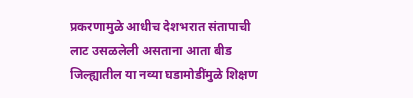प्रकरणामुळे आधीच देशभरात संतापाची लाट उसळलेली असताना आता बीड जिल्ह्यातील या नव्या घडामोडींमुळे शिक्षण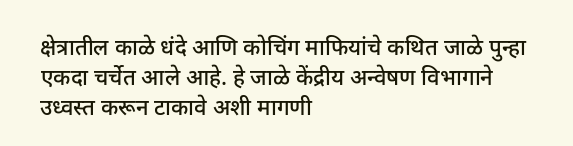क्षेत्रातील काळे धंदे आणि कोचिंग माफियांचे कथित जाळे पुन्हा एकदा चर्चेत आले आहे. हे जाळे केंद्रीय अन्वेषण विभागाने उध्वस्त करून टाकावे अशी मागणी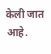केली जात आहे.